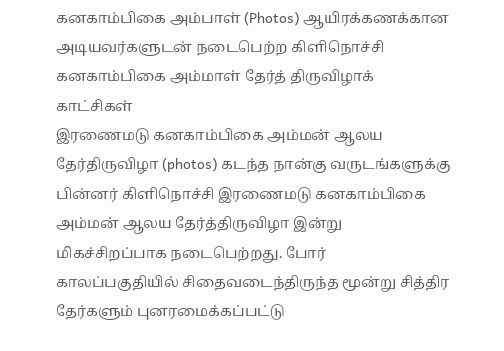கனகாம்பிகை அம்பாள் (Photos) ஆயிரக்கணக்கான அடியவர்களுடன் நடைபெற்ற கிளிநொச்சி கனகாம்பிகை அம்மாள் தேர்த் திருவிழாக் காட்சிகள்
இரணைமடு கனகாம்பிகை அம்மன் ஆலய தேர்திருவிழா (photos) கடந்த நான்கு வருடங்களுக்கு பின்னர் கிளிநொச்சி இரணைமடு கனகாம்பிகை அம்மன் ஆலய தேர்த்திருவிழா இன்று மிகச்சிறப்பாக நடைபெற்றது. போர் காலப்பகுதியில் சிதைவடைந்திருந்த மூன்று சித்திர தேர்களும் புனரமைக்கப்பட்டு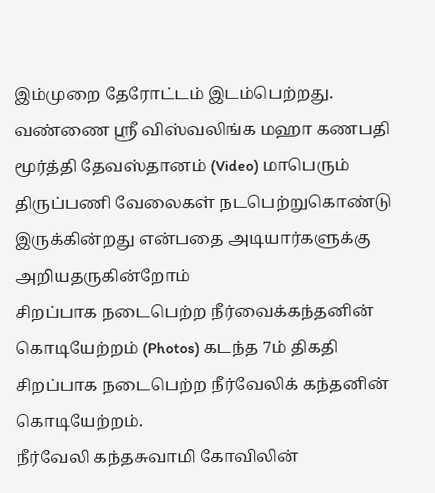இம்முறை தேரோட்டம் இடம்பெற்றது.
வண்ணை ஸ்ரீ விஸ்வலிங்க மஹா கணபதி மூர்த்தி தேவஸ்தானம் (Video) மாபெரும் திருப்பணி வேலைகள் நடபெற்றுகொண்டு இருக்கின்றது என்பதை அடியார்களுக்கு அறியதருகின்றோம்
சிறப்பாக நடைபெற்ற நீர்வைக்கந்தனின் கொடியேற்றம் (Photos) கடந்த 7ம் திகதி சிறப்பாக நடைபெற்ற நீர்வேலிக் கந்தனின் கொடியேற்றம்.
நீர்வேலி கந்தசுவாமி கோவிலின்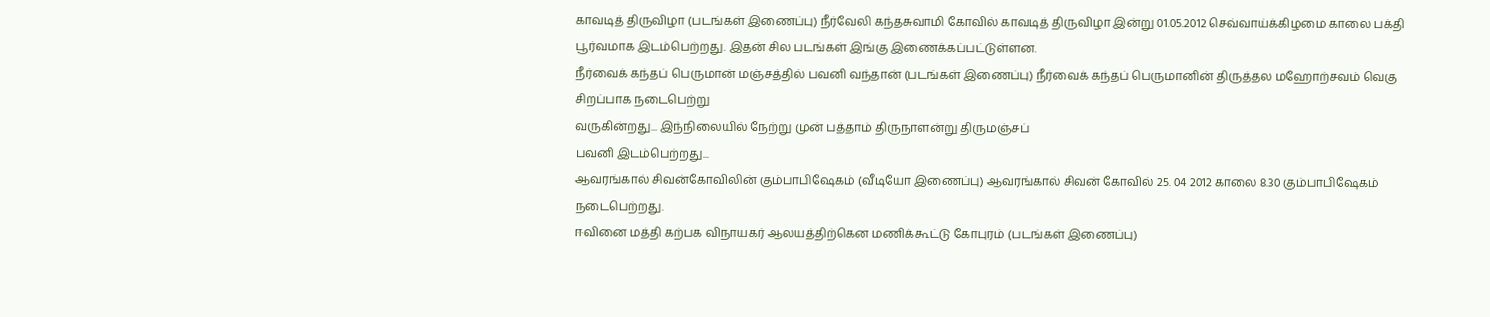காவடித் திருவிழா (படங்கள் இணைப்பு) நீர்வேலி கந்தசுவாமி கோவில் காவடித் திருவிழா இன்று 01.05.2012 செவ்வாய்க்கிழமை காலை பக்தி பூர்வமாக இடம்பெற்றது. இதன் சில படங்கள் இங்கு இணைக்கப்பட்டுள்ளன.
நீர்வைக் கந்தப் பெருமான் மஞ்சத்தில் பவனி வந்தான் (படங்கள் இணைப்பு) நீர்வைக் கந்தப் பெருமானின் திருத்தல மஹோற்சவம் வெகு சிறப்பாக நடைபெற்று
வருகின்றது... இந்நிலையில் நேற்று முன் பத்தாம் திருநாளன்று திருமஞ்சப்
பவனி இடம்பெற்றது...
ஆவரங்கால் சிவன்கோவிலின் கும்பாபிஷேகம் (வீடியோ இணைப்பு) ஆவரங்கால் சிவன் கோவில் 25. 04 2012 காலை 8.30 கும்பாபிஷேகம் நடைபெற்றது.
ஈவினை மத்தி கற்பக விநாயகர் ஆலயத்திற்கென மணிக்கூட்டு கோபுரம் (படங்கள் இணைப்பு)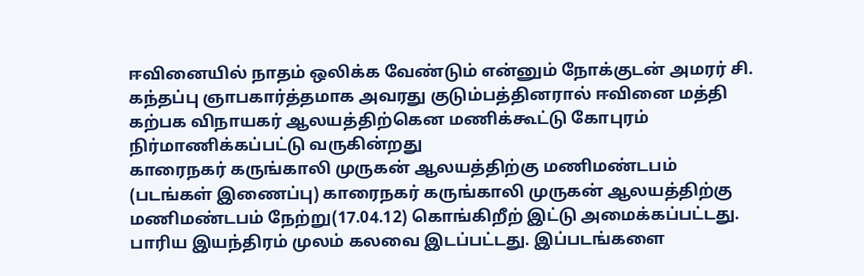ஈவினையில் நாதம் ஒலிக்க வேண்டும் என்னும் நோக்குடன் அமரர் சி. கந்தப்பு ஞாபகார்த்தமாக அவரது குடும்பத்தினரால் ஈவினை மத்தி கற்பக விநாயகர் ஆலயத்திற்கென மணிக்கூட்டு கோபுரம் நிர்மாணிக்கப்பட்டு வருகின்றது
காரைநகர் கருங்காலி முருகன் ஆலயத்திற்கு மணிமண்டபம் (படங்கள் இணைப்பு) காரைநகர் கருங்காலி முருகன் ஆலயத்திற்கு மணிமண்டபம் நேற்று(17.04.12) கொங்கிறீற் இட்டு அமைக்கப்பட்டது. பாரிய இயந்திரம் முலம் கலவை இடப்பட்டது. இப்படங்களை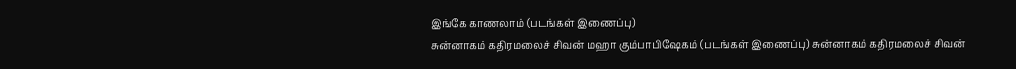இங்கே காணலாம் (படங்கள் இணைப்பு)
சுன்னாகம் கதிரமலைச் சிவன் மஹா கும்பாபிஷேகம் (படங்கள் இணைப்பு) சுன்னாகம் கதிரமலைச் சிவன்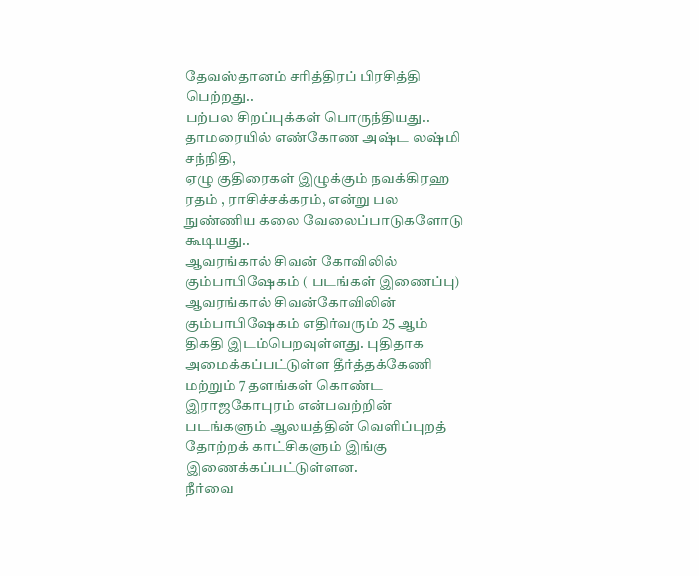தேவஸ்தானம் சரித்திரப் பிரசித்தி பெற்றது..
பற்பல சிறப்புக்கள் பொருந்தியது.. தாமரையில் எண்கோண அஷ்ட லஷ்மி சந்நிதி,
ஏழு குதிரைகள் இழுக்கும் நவக்கிரஹ ரதம் , ராசிச்சக்கரம், என்று பல
நுண்ணிய கலை வேலைப்பாடுகளோடு கூடியது..
ஆவரங்கால் சிவன் கோவிலில் கும்பாபிஷேகம் ( படங்கள் இணைப்பு) ஆவரங்கால் சிவன்கோவிலின் கும்பாபிஷேகம் எதிர்வரும் 25 ஆம் திகதி இடம்பெறவுள்ளது. புதிதாக அமைக்கப்பட்டுள்ள தீர்த்தக்கேணி மற்றும் 7 தளங்கள் கொண்ட இராஜகோபுரம் என்பவற்றின் படங்களும் ஆலயத்தின் வெளிப்புறத் தோற்றக் காட்சிகளும் இங்கு இணைக்கப்பட்டுள்ளன.
நீர்வை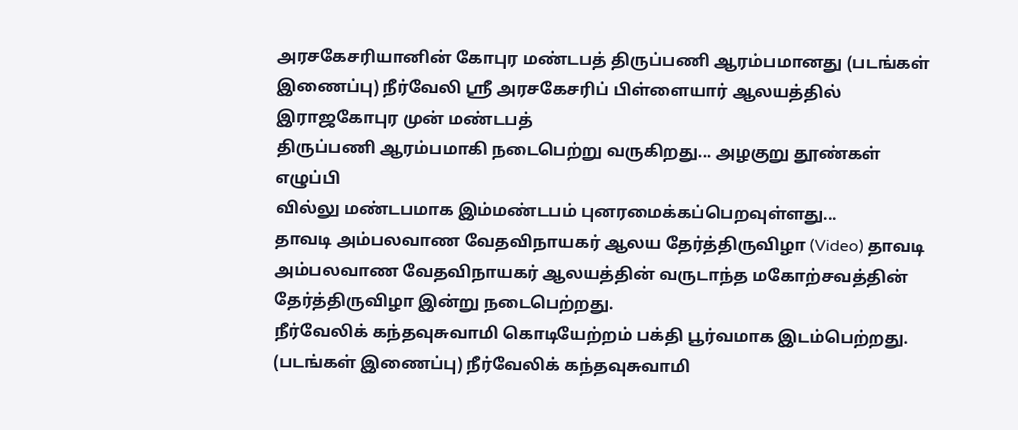அரசகேசரியானின் கோபுர மண்டபத் திருப்பணி ஆரம்பமானது (படங்கள் இணைப்பு) நீர்வேலி ஸ்ரீ அரசகேசரிப் பிள்ளையார் ஆலயத்தில் இராஜகோபுர முன் மண்டபத்
திருப்பணி ஆரம்பமாகி நடைபெற்று வருகிறது... அழகுறு தூண்கள் எழுப்பி
வில்லு மண்டபமாக இம்மண்டபம் புனரமைக்கப்பெறவுள்ளது...
தாவடி அம்பலவாண வேதவிநாயகர் ஆலய தேர்த்திருவிழா (Video) தாவடி அம்பலவாண வேதவிநாயகர் ஆலயத்தின் வருடாந்த மகோற்சவத்தின் தேர்த்திருவிழா இன்று நடைபெற்றது.
நீர்வேலிக் கந்தவுசுவாமி கொடியேற்றம் பக்தி பூர்வமாக இடம்பெற்றது. (படங்கள் இணைப்பு) நீர்வேலிக் கந்தவுசுவாமி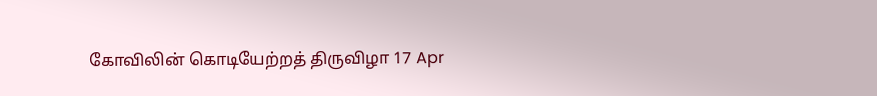கோவிலின் கொடியேற்றத் திருவிழா 17 Apr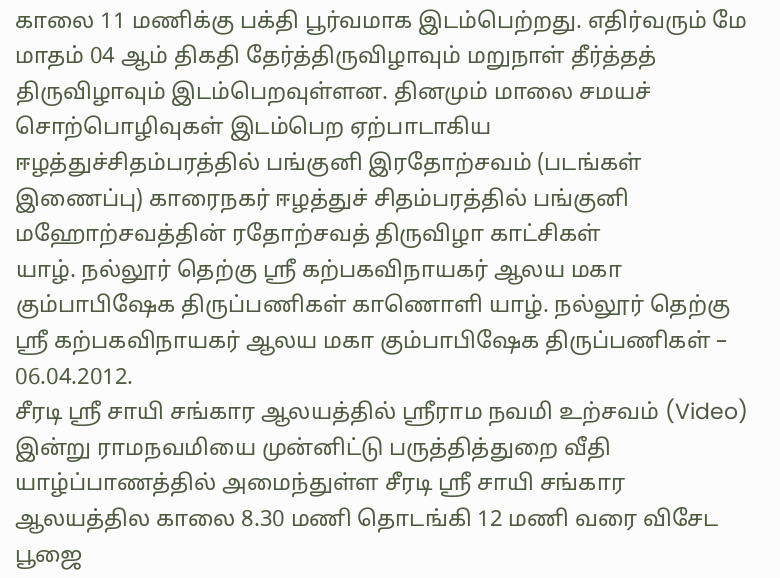காலை 11 மணிக்கு பக்தி பூர்வமாக இடம்பெற்றது. எதிர்வரும் மே மாதம் 04 ஆம் திகதி தேர்த்திருவிழாவும் மறுநாள் தீர்த்தத் திருவிழாவும் இடம்பெறவுள்ளன. தினமும் மாலை சமயச் சொற்பொழிவுகள் இடம்பெற ஏற்பாடாகிய
ஈழத்துச்சிதம்பரத்தில் பங்குனி இரதோற்சவம் (படங்கள் இணைப்பு) காரைநகர் ஈழத்துச் சிதம்பரத்தில் பங்குனி மஹோற்சவத்தின் ரதோற்சவத் திருவிழா காட்சிகள்
யாழ். நல்லூர் தெற்கு ஸ்ரீ கற்பகவிநாயகர் ஆலய மகா கும்பாபிஷேக திருப்பணிகள் காணொளி யாழ். நல்லூர் தெற்கு ஸ்ரீ கற்பகவிநாயகர் ஆலய மகா கும்பாபிஷேக திருப்பணிகள் – 06.04.2012.
சீரடி ஸ்ரீ சாயி சங்கார ஆலயத்தில் ஸ்ரீராம நவமி உற்சவம் (Video) இன்று ராமநவமியை முன்னிட்டு பருத்தித்துறை வீதி யாழ்ப்பாணத்தில் அமைந்துள்ள சீரடி ஸ்ரீ சாயி சங்கார ஆலயத்தில காலை 8.30 மணி தொடங்கி 12 மணி வரை விசேட பூஜை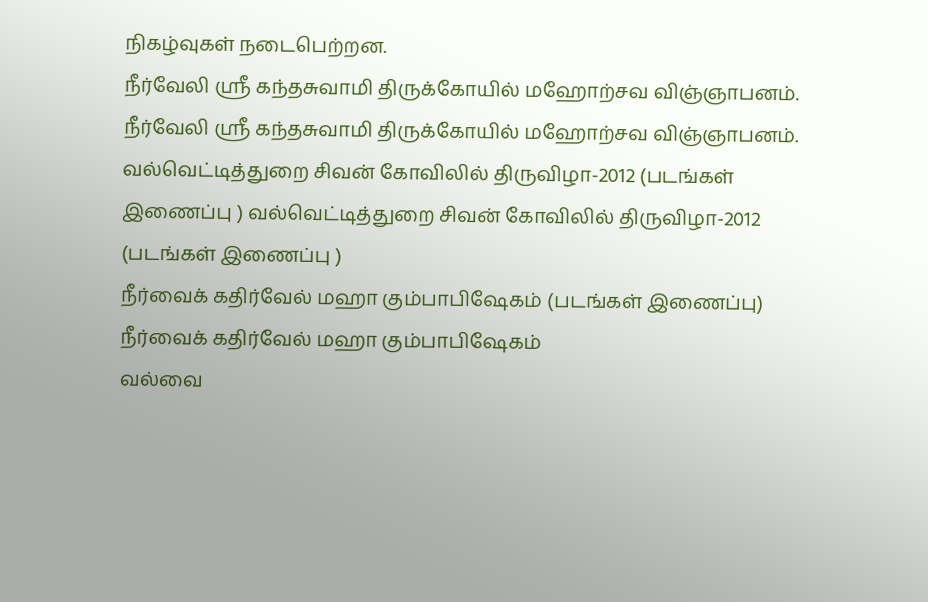நிகழ்வுகள் நடைபெற்றன.
நீர்வேலி ஸ்ரீ கந்தசுவாமி திருக்கோயில் மஹோற்சவ விஞ்ஞாபனம். நீர்வேலி ஸ்ரீ கந்தசுவாமி திருக்கோயில் மஹோற்சவ விஞ்ஞாபனம்.
வல்வெட்டித்துறை சிவன் கோவிலில் திருவிழா-2012 (படங்கள் இணைப்பு ) வல்வெட்டித்துறை சிவன் கோவிலில் திருவிழா-2012 (படங்கள் இணைப்பு )
நீர்வைக் கதிர்வேல் மஹா கும்பாபிஷேகம் (படங்கள் இணைப்பு) நீர்வைக் கதிர்வேல் மஹா கும்பாபிஷேகம்
வல்வை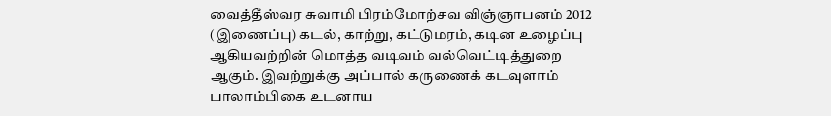வைத்தீஸ்வர சுவாமி பிரம்மோற்சவ விஞ்ஞாபனம் 2012 (இணைப்பு) கடல், காற்று, கட்டுமரம், கடின உழைப்பு ஆகியவற்றின் மொத்த வடிவம் வல்வெட்டித்துறை ஆகும். இவற்றுக்கு அப்பால் கருணைக் கடவுளாம் பாலாம்பிகை உடனாய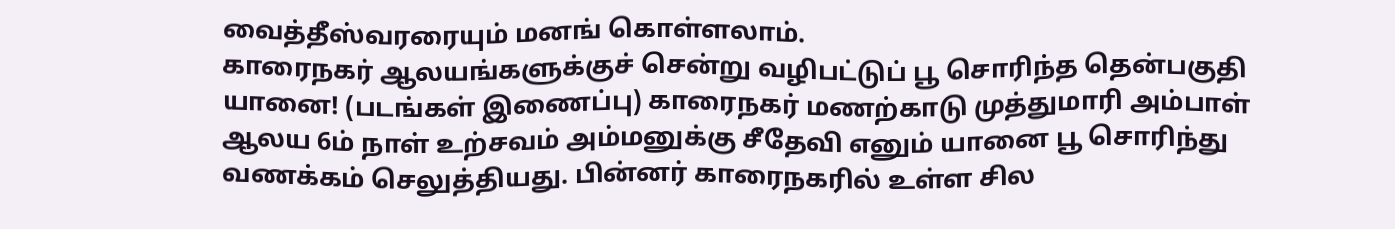வைத்தீஸ்வரரையும் மனங் கொள்ளலாம்.
காரைநகர் ஆலயங்களுக்குச் சென்று வழிபட்டுப் பூ சொரிந்த தென்பகுதி யானை! (படங்கள் இணைப்பு) காரைநகர் மணற்காடு முத்துமாரி அம்பாள் ஆலய 6ம் நாள் உற்சவம் அம்மனுக்கு சீதேவி எனும் யானை பூ சொரிந்து வணக்கம் செலுத்தியது. பின்னர் காரைநகரில் உள்ள சில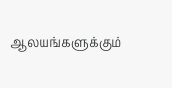ஆலயங்களுக்கும்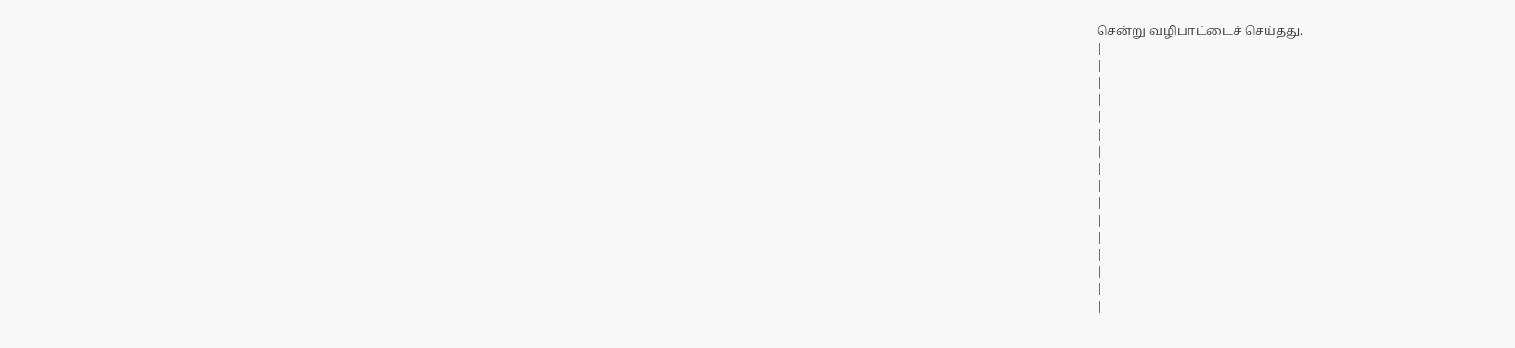சென்று வழிபாட்டைச் செய்தது.
|
|
|
|
|
|
|
|
|
|
|
|
|
|
|
|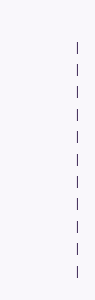|
|
|
|
|
|
|
|
|
|
|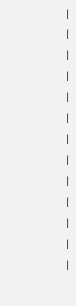|
|
|
|
|
|
|
|
|
|
|
|
|